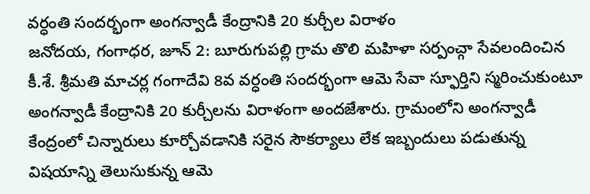వర్ధంతి సందర్భంగా అంగన్వాడీ కేంద్రానికి 20 కుర్చీల విరాళం
జనోదయ, గంగాధర, జూన్ 2: బూరుగుపల్లి గ్రామ తొలి మహిళా సర్పంచ్గా సేవలందించిన కీ.శే. శ్రీమతి మాచర్ల గంగాదేవి 8వ వర్ధంతి సందర్భంగా ఆమె సేవా స్ఫూర్తిని స్మరించుకుంటూ అంగన్వాడీ కేంద్రానికి 20 కుర్చీలను విరాళంగా అందజేశారు. గ్రామంలోని అంగన్వాడీ కేంద్రంలో చిన్నారులు కూర్చోవడానికి సరైన సౌకర్యాలు లేక ఇబ్బందులు పడుతున్న విషయాన్ని తెలుసుకున్న ఆమె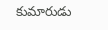కుమారుడు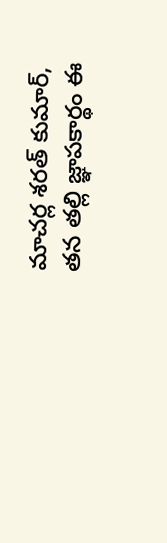మాచర్ల శరత్ కుమార్, తన తల్లి జ్ఞాపకార్థం ఈ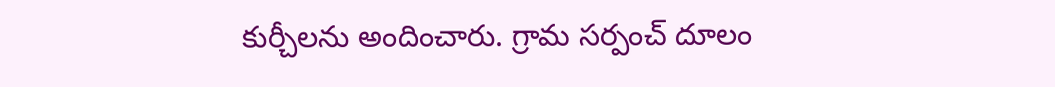కుర్చీలను అందించారు. గ్రామ సర్పంచ్ దూలం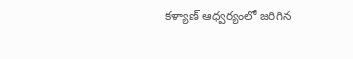కళ్యాణ్ ఆధ్వర్యంలో జరిగిన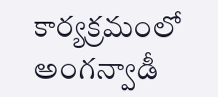కార్యక్రమంలో అంగన్వాడీ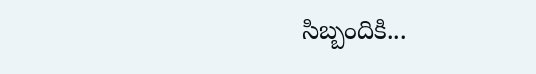సిబ్బందికి...